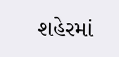શહેરમાં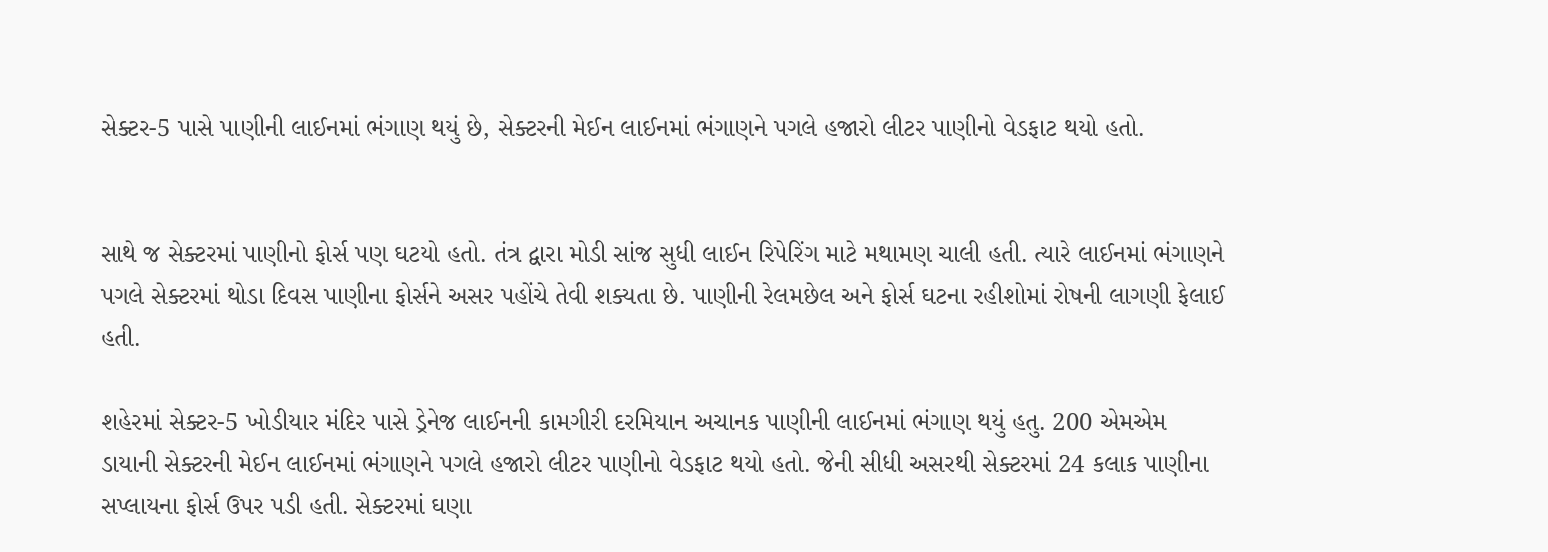સેક્ટર-5 પાસે પાણીની લાઈનમાં ભંગાણ થયું છે, સેક્ટરની મેઈન લાઈનમાં ભંગાણને પગલે હજારો લીટર પાણીનો વેડફાટ થયો હતો.


સાથે જ સેક્ટરમાં પાણીનો ફોર્સ પણ ઘટયો હતો. તંત્ર દ્વારા મોડી સાંજ સુધી લાઈન રિપેરિંગ માટે મથામણ ચાલી હતી. ત્યારે લાઈનમાં ભંગાણને પગલે સેક્ટરમાં થોડા દિવસ પાણીના ફોર્સને અસર પહોંચે તેવી શક્યતા છે. પાણીની રેલમછેલ અને ફોર્સ ઘટના રહીશોમાં રોષની લાગણી ફેલાઈ હતી.

શહેરમાં સેક્ટર-5 ખોડીયાર મંદિર પાસે ડ્રેનેજ લાઈનની કામગીરી દરમિયાન અચાનક પાણીની લાઈનમાં ભંગાણ થયું હતુ. 200 એમએમ ડાયાની સેક્ટરની મેઈન લાઈનમાં ભંગાણને પગલે હજારો લીટર પાણીનો વેડફાટ થયો હતો. જેની સીધી અસરથી સેક્ટરમાં 24 કલાક પાણીના સપ્લાયના ફોર્સ ઉપર પડી હતી. સેક્ટરમાં ઘણા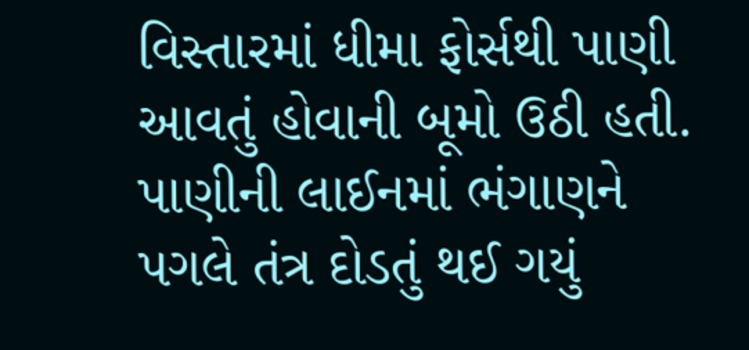વિસ્તારમાં ધીમા ફોર્સથી પાણી આવતું હોવાની બૂમો ઉઠી હતી. પાણીની લાઈનમાં ભંગાણને પગલે તંત્ર દોડતું થઈ ગયું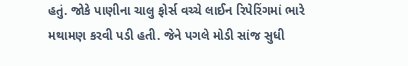હતું. જોકે પાણીના ચાલુ ફોર્સ વચ્ચે લાઈન રિપેરિંગમાં ભારે મથામણ કરવી પડી હતી. જેને પગલે મોડી સાંજ સુધી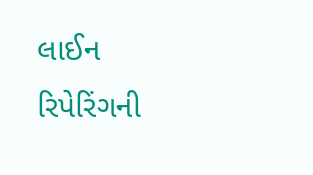લાઈન રિપેરિંગની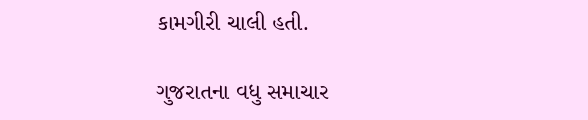કામગીરી ચાલી હતી.

ગુજરાતના વધુ સમાચાર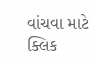વાંચવા માટે ક્લિક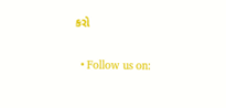કરો


  • Follow us on: